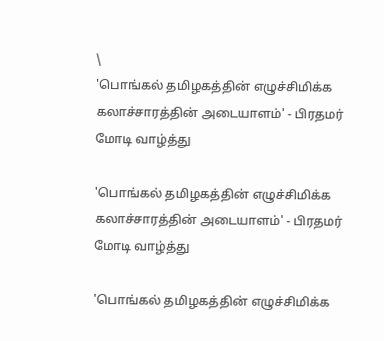\
'பொங்கல் தமிழகத்தின் எழுச்சிமிக்க கலாச்சாரத்தின் அடையாளம்' - பிரதமர் மோடி வாழ்த்து

'பொங்கல் தமிழகத்தின் எழுச்சிமிக்க கலாச்சாரத்தின் அடையாளம்' - பிரதமர் மோடி வாழ்த்து

'பொங்கல் தமிழகத்தின் எழுச்சிமிக்க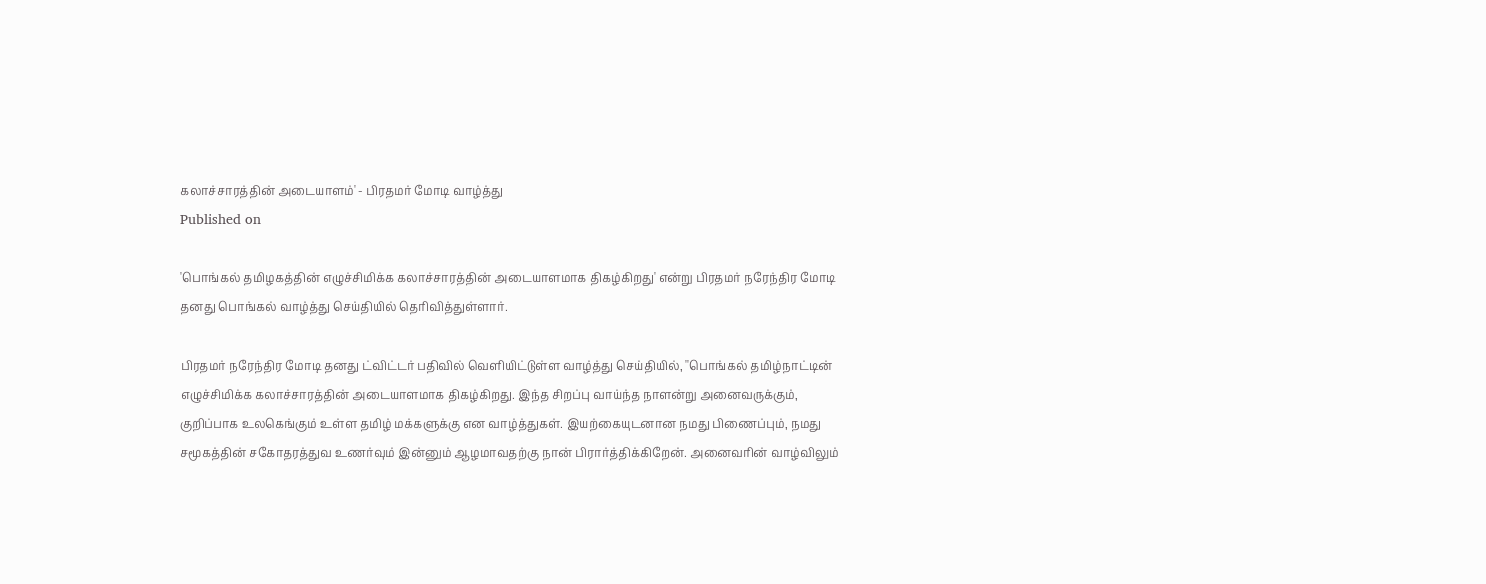கலாச்சாரத்தின் அடையாளம்' - பிரதமர் மோடி வாழ்த்து
Published on

'பொங்கல் தமிழகத்தின் எழுச்சிமிக்க கலாச்சாரத்தின் அடையாளமாக திகழ்கிறது' என்று பிரதமர் நரேந்திர மோடி தனது பொங்கல் வாழ்த்து செய்தியில் தெரிவித்துள்ளார்.

பிரதமர் நரேந்திர மோடி தனது ட்விட்டர் பதிவில் வெளியிட்டுள்ள வாழ்த்து செய்தியில், ''பொங்கல் தமிழ்நாட்டின் எழுச்சிமிக்க கலாச்சாரத்தின் அடையாளமாக திகழ்கிறது. இந்த சிறப்பு வாய்ந்த நாளன்று அனைவருக்கும், குறிப்பாக உலகெங்கும் உள்ள தமிழ் மக்களுக்கு என வாழ்த்துகள். இயற்கையுடனான நமது பிணைப்பும், நமது சமூகத்தின் சகோதரத்துவ உணர்வும் இன்னும் ஆழமாவதற்கு நான் பிரார்த்திக்கிறேன். அனைவரின் வாழ்விலும்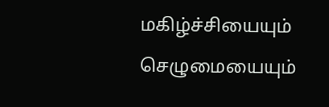மகிழ்ச்சியையும் செழுமையையும்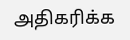அதிகரிக்க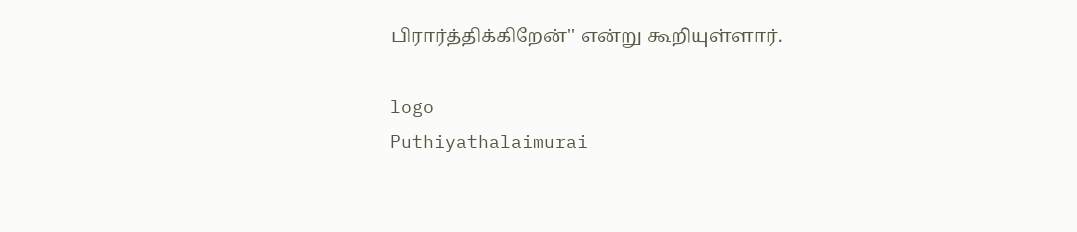பிரார்த்திக்கிறேன்'' என்று கூறியுள்ளார்.

logo
Puthiyathalaimurai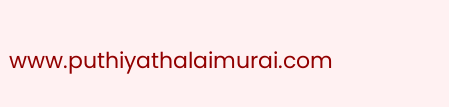www.puthiyathalaimurai.com